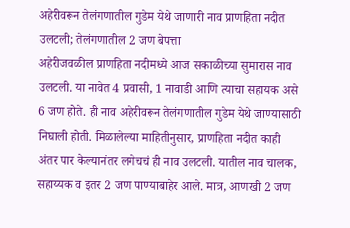अहेरीवरून तेलंगणातील गुडेम येथे जाणारी नाव प्राणहिता नदीत उलटली; तेलंगणातील 2 जण बेपत्ता
अहेरीजवळील प्राणहिता नदीमध्ये आज सकाळीच्या सुमारास नाव उलटली. या नावेत 4 प्रवासी, 1 नावाडी आणि त्याचा सहायक असे 6 जण होते. ही नाव अहेरीवरून तेलंगणातील गुडेम येथे जाण्यासाठी निघाली होती. मिळालेल्या माहितीनुसार, प्राणहिता नदीत काही अंतर पार केल्यानंतर लगेचचं ही नाव उलटली. यातील नाव चालक, सहाय्यक व इतर 2 जण पाण्याबाहेर आले. मात्र, आणखी 2 जण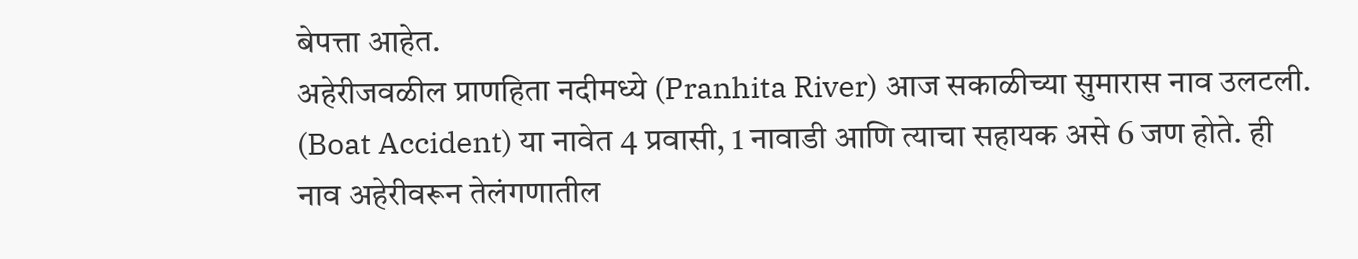बेपत्ता आहेत.
अहेरीजवळील प्राणहिता नदीमध्ये (Pranhita River) आज सकाळीच्या सुमारास नाव उलटली. (Boat Accident) या नावेत 4 प्रवासी, 1 नावाडी आणि त्याचा सहायक असे 6 जण होते. ही नाव अहेरीवरून तेलंगणातील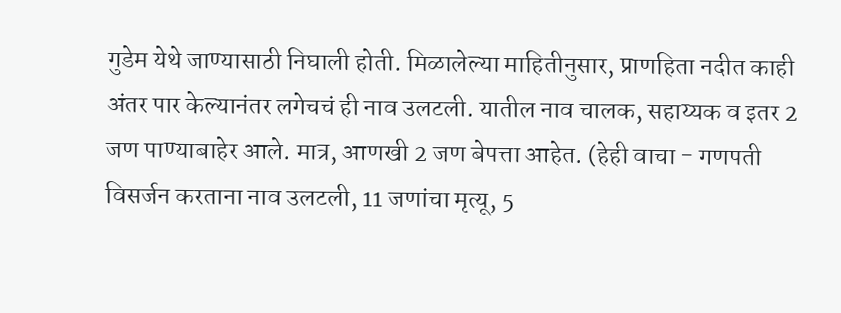गुडेम येथे जाण्यासाठी निघाली होती. मिळालेल्या माहितीनुसार, प्राणहिता नदीत काही अंतर पार केल्यानंतर लगेचचं ही नाव उलटली. यातील नाव चालक, सहाय्यक व इतर 2 जण पाण्याबाहेर आले. मात्र, आणखी 2 जण बेपत्ता आहेत. (हेही वाचा - गणपती विसर्जन करताना नाव उलटली, 11 जणांचा मृत्यू, 5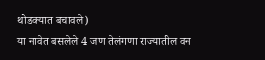थोडक्यात बचावले)
या नावेत बसलेले 4 जण तेलंगणा राज्यातील वन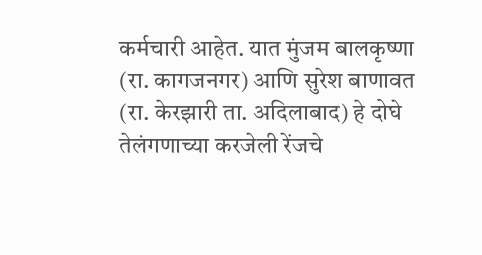कर्मचारी आहेत. यात मुंजम बालकृष्णा (रा. कागजनगर) आणि सुरेश बाणावत (रा. केरझारी ता. अदिलाबाद) हे दोघे तेलंगणाच्या करजेली रेंजचे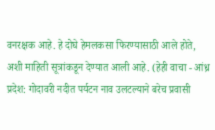वनरक्षक आहे. हे दोघे हेमलकसा फिरण्यासाठी आले होते, अशी माहिती सूत्रांकडून देण्यात आली आहे. (हेही वाचा - आंध्र प्रदेश: गोदावरी नदीत पर्यटन नाव उलटल्याने बरेच प्रवासी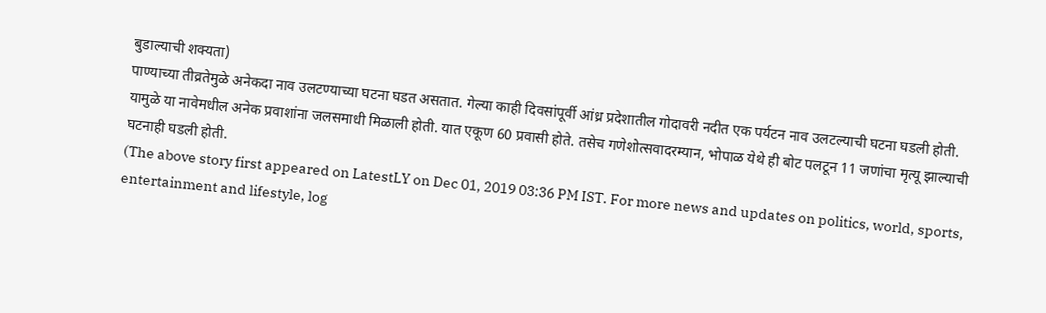बुडाल्याची शक्यता)
पाण्याच्या तीव्रतेमुळे अनेकदा नाव उलटण्याच्या घटना घडत असतात. गेल्या काही दिवसांपूर्वी आंध्र प्रदेशातील गोदावरी नदीत एक पर्यटन नाव उलटल्याची घटना घडली होती. यामुळे या नावेमधील अनेक प्रवाशांना जलसमाधी मिळाली होती. यात एकूण 60 प्रवासी होते. तसेच गणेशोत्सवादरम्यान, भोपाळ येथे ही बोट पलटून 11 जणांचा मृत्यू झाल्याची घटनाही घडली होती.
(The above story first appeared on LatestLY on Dec 01, 2019 03:36 PM IST. For more news and updates on politics, world, sports, entertainment and lifestyle, log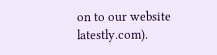on to our website latestly.com).